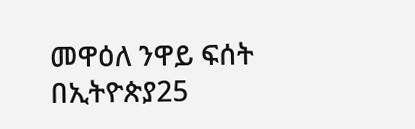መዋዕለ ንዋይ ፍሰት በኢትዮጵያ25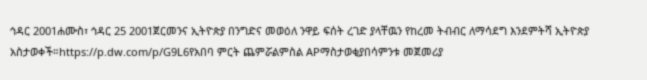ኅዳር 2001ሐሙስ፣ ኅዳር 25 2001ጀርመንና ኢትዮጵያ በንግድና መወዕለ ንዋይ ፍሰት ረገድ ያላቸዉን የከረመ ትብብር ለማሳደግ እንደምትሻ ኢትዮጵያ አስታወቀች።https://p.dw.com/p/G9L6የአበባ ምርት ጨምሯልምስል APማስታወቂያበሳምንቱ መጀመሪያ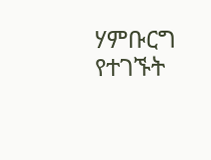ሃምቡርግ የተገኙት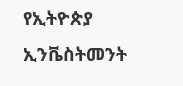የኢትዮጵያ ኢንቬስትመንት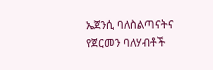ኤጀንሲ ባለስልጣናትና የጀርመን ባለሃብቶች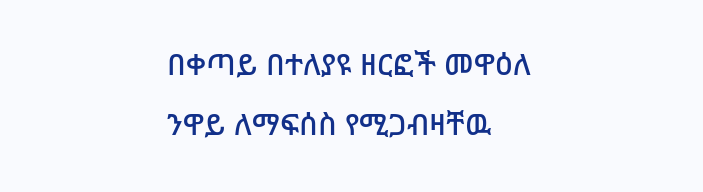በቀጣይ በተለያዩ ዘርፎች መዋዕለ ንዋይ ለማፍሰስ የሚጋብዛቸዉ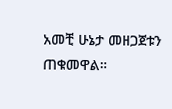አመቺ ሁኔታ መዘጋጀቱን ጠቁመዋል።